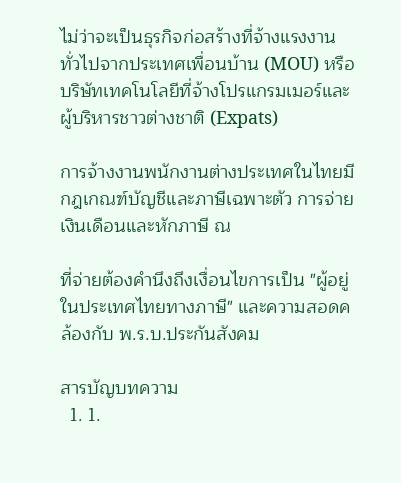ไม่ว่าจะเป็นธุรกิจก่อสร้างที่จ้างแรงงานทั่วไปจากประเทศเพื่อนบ้าน (MOU) หรือบริษัทเทคโนโลยีที่จ้างโปรแกรมเมอร์และผู้บริหารชาวต่างชาติ (Expats)

การจ้างงานพนักงานต่างประเทศในไทยมีกฎเกณฑ์บัญชีและภาษีเฉพาะตัว การจ่ายเงินเดือนและหักภาษี ณ

ที่จ่ายต้องคำนึงถึงเงื่อนไขการเป็น "ผู้อยู่ในประเทศไทยทางภาษี" และความสอดคล้องกับ พ.ร.บ.ประกันสังคม

สารบัญบทความ
  1. 1.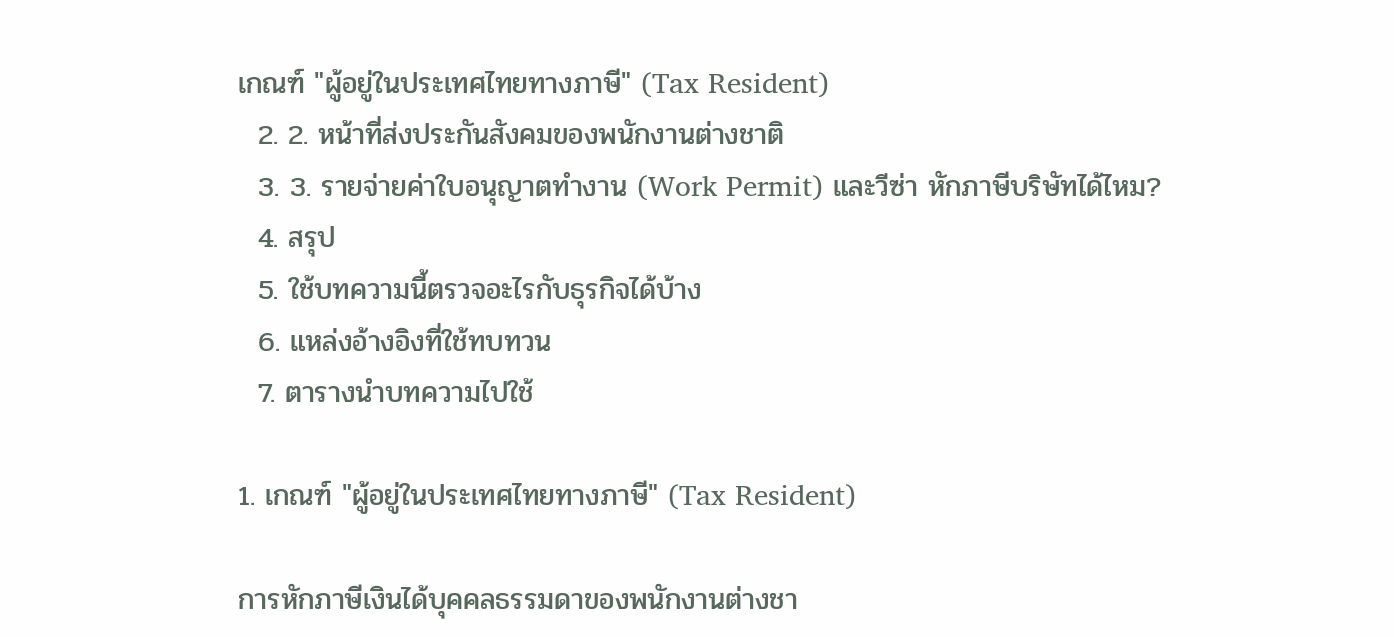เกณฑ์ "ผู้อยู่ในประเทศไทยทางภาษี" (Tax Resident)
  2. 2. หน้าที่ส่งประกันสังคมของพนักงานต่างชาติ
  3. 3. รายจ่ายค่าใบอนุญาตทำงาน (Work Permit) และวีซ่า หักภาษีบริษัทได้ไหม?
  4. สรุป
  5. ใช้บทความนี้ตรวจอะไรกับธุรกิจได้บ้าง
  6. แหล่งอ้างอิงที่ใช้ทบทวน
  7. ตารางนำบทความไปใช้

1. เกณฑ์ "ผู้อยู่ในประเทศไทยทางภาษี" (Tax Resident)

การหักภาษีเงินได้บุคคลธรรมดาของพนักงานต่างชา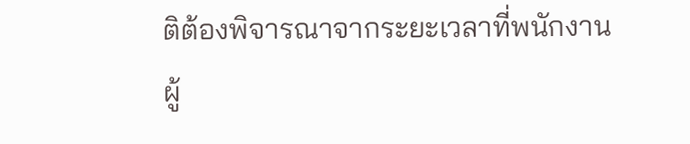ติต้องพิจารณาจากระยะเวลาที่พนักงานผู้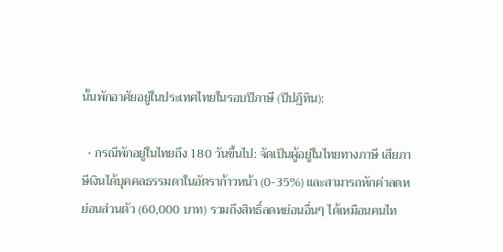นั้นพักอาศัยอยู่ในประเทศไทยในรอบปีภาษี (ปีปฏิทิน):

  • กรณีพักอยู่ในไทยถึง 180 วันขึ้นไป: จัดเป็นผู้อยู่ในไทยทางภาษี เสียภาษีเงินได้บุคคลธรรมดาในอัตราก้าวหน้า (0-35%) และสามารถหักค่าลดหย่อนส่วนตัว (60,000 บาท) รวมถึงสิทธิ์ลดหย่อนอื่นๆ ได้เหมือนคนไท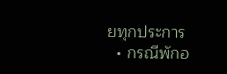ยทุกประการ
  • กรณีพักอ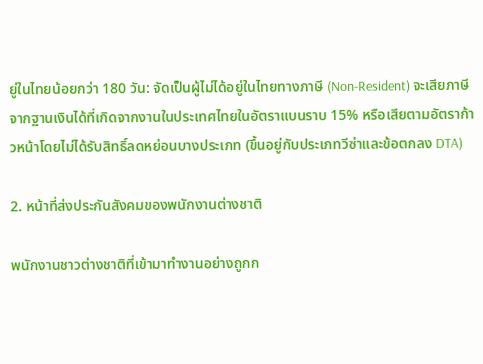ยู่ในไทยน้อยกว่า 180 วัน: จัดเป็นผู้ไม่ได้อยู่ในไทยทางภาษี (Non-Resident) จะเสียภาษีจากฐานเงินได้ที่เกิดจากงานในประเทศไทยในอัตราแบนราบ 15% หรือเสียตามอัตราก้าวหน้าโดยไม่ได้รับสิทธิ์ลดหย่อนบางประเภท (ขึ้นอยู่กับประเภทวีซ่าและข้อตกลง DTA)

2. หน้าที่ส่งประกันสังคมของพนักงานต่างชาติ

พนักงานชาวต่างชาติที่เข้ามาทำงานอย่างถูกก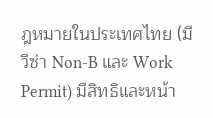ฎหมายในประเทศไทย (มีวีซ่า Non-B และ Work Permit) มีสิทธิและหน้า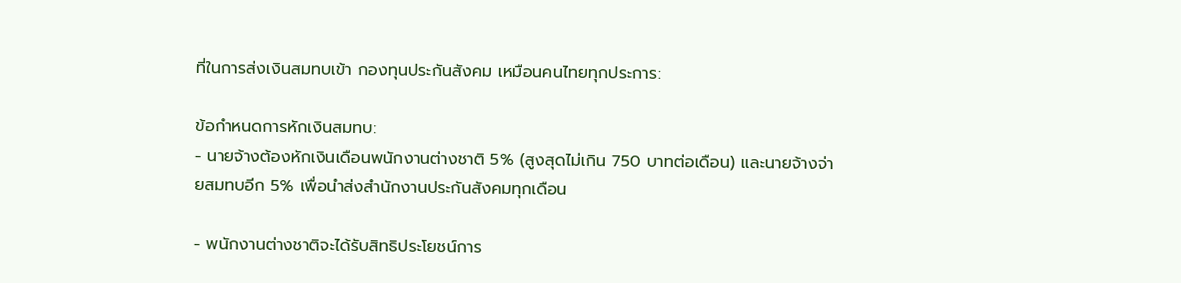ที่ในการส่งเงินสมทบเข้า กองทุนประกันสังคม เหมือนคนไทยทุกประการ:

ข้อกำหนดการหักเงินสมทบ:
- นายจ้างต้องหักเงินเดือนพนักงานต่างชาติ 5% (สูงสุดไม่เกิน 750 บาทต่อเดือน) และนายจ้างจ่ายสมทบอีก 5% เพื่อนำส่งสำนักงานประกันสังคมทุกเดือน

- พนักงานต่างชาติจะได้รับสิทธิประโยชน์การ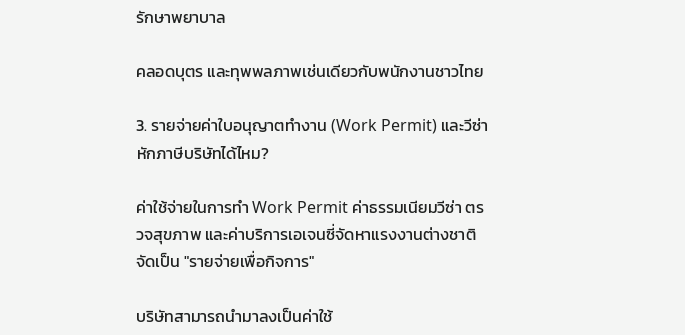รักษาพยาบาล

คลอดบุตร และทุพพลภาพเช่นเดียวกับพนักงานชาวไทย

3. รายจ่ายค่าใบอนุญาตทำงาน (Work Permit) และวีซ่า หักภาษีบริษัทได้ไหม?

ค่าใช้จ่ายในการทำ Work Permit ค่าธรรมเนียมวีซ่า ตรวจสุขภาพ และค่าบริการเอเจนซี่จัดหาแรงงานต่างชาติ จัดเป็น "รายจ่ายเพื่อกิจการ"

บริษัทสามารถนำมาลงเป็นค่าใช้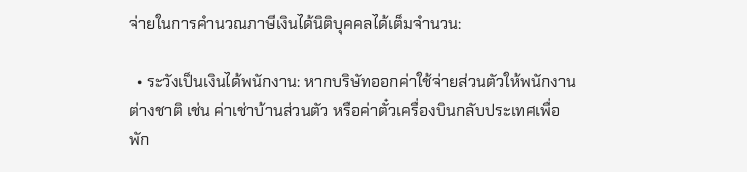จ่ายในการคำนวณภาษีเงินได้นิติบุคคลได้เต็มจำนวน:

  • ระวังเป็นเงินได้พนักงาน: หากบริษัทออกค่าใช้จ่ายส่วนตัวให้พนักงานต่างชาติ เช่น ค่าเช่าบ้านส่วนตัว หรือค่าตั๋วเครื่องบินกลับประเทศเพื่อพัก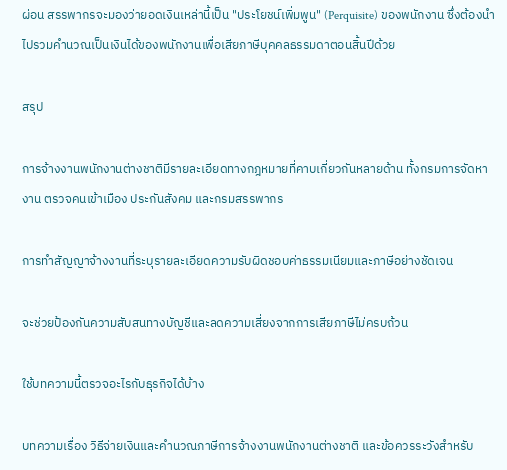ผ่อน สรรพากรจะมองว่ายอดเงินเหล่านี้เป็น "ประโยชน์เพิ่มพูน" (Perquisite) ของพนักงาน ซึ่งต้องนำไปรวมคำนวณเป็นเงินได้ของพนักงานเพื่อเสียภาษีบุคคลธรรมดาตอนสิ้นปีด้วย

สรุป

การจ้างงานพนักงานต่างชาติมีรายละเอียดทางกฎหมายที่คาบเกี่ยวกันหลายด้าน ทั้งกรมการจัดหางาน ตรวจคนเข้าเมือง ประกันสังคม และกรมสรรพากร

การทำสัญญาจ้างงานที่ระบุรายละเอียดความรับผิดชอบค่าธรรมเนียมและภาษีอย่างชัดเจน

จะช่วยป้องกันความสับสนทางบัญชีและลดความเสี่ยงจากการเสียภาษีไม่ครบถ้วน

ใช้บทความนี้ตรวจอะไรกับธุรกิจได้บ้าง

บทความเรื่อง วิธีจ่ายเงินและคำนวณภาษีการจ้างงานพนักงานต่างชาติ และข้อควรระวังสำหรับ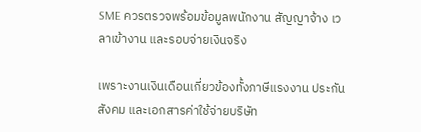SME ควรตรวจพร้อมข้อมูลพนักงาน สัญญาจ้าง เวลาเข้างาน และรอบจ่ายเงินจริง

เพราะงานเงินเดือนเกี่ยวข้องทั้งภาษีแรงงาน ประกันสังคม และเอกสารค่าใช้จ่ายบริษัท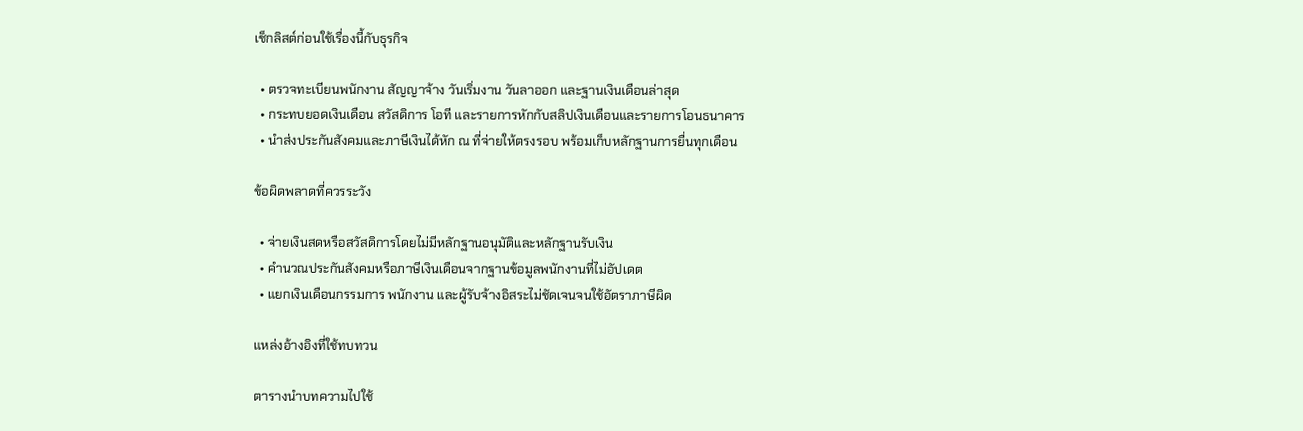เช็กลิสต์ก่อนใช้เรื่องนี้กับธุรกิจ

  • ตรวจทะเบียนพนักงาน สัญญาจ้าง วันเริ่มงาน วันลาออก และฐานเงินเดือนล่าสุด
  • กระทบยอดเงินเดือน สวัสดิการ โอที และรายการหักกับสลิปเงินเดือนและรายการโอนธนาคาร
  • นำส่งประกันสังคมและภาษีเงินได้หัก ณ ที่จ่ายให้ตรงรอบ พร้อมเก็บหลักฐานการยื่นทุกเดือน

ข้อผิดพลาดที่ควรระวัง

  • จ่ายเงินสดหรือสวัสดิการโดยไม่มีหลักฐานอนุมัติและหลักฐานรับเงิน
  • คำนวณประกันสังคมหรือภาษีเงินเดือนจากฐานข้อมูลพนักงานที่ไม่อัปเดต
  • แยกเงินเดือนกรรมการ พนักงาน และผู้รับจ้างอิสระไม่ชัดเจนจนใช้อัตราภาษีผิด

แหล่งอ้างอิงที่ใช้ทบทวน

ตารางนำบทความไปใช้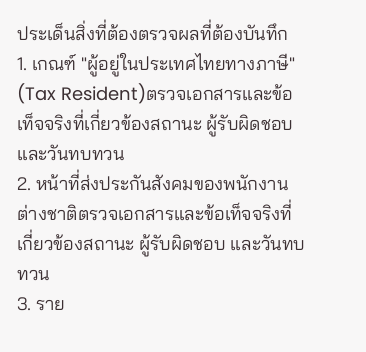ประเด็นสิ่งที่ต้องตรวจผลที่ต้องบันทึก
1. เกณฑ์ "ผู้อยู่ในประเทศไทยทางภาษี" (Tax Resident)ตรวจเอกสารและข้อเท็จจริงที่เกี่ยวข้องสถานะ ผู้รับผิดชอบ และวันทบทวน
2. หน้าที่ส่งประกันสังคมของพนักงานต่างชาติตรวจเอกสารและข้อเท็จจริงที่เกี่ยวข้องสถานะ ผู้รับผิดชอบ และวันทบทวน
3. ราย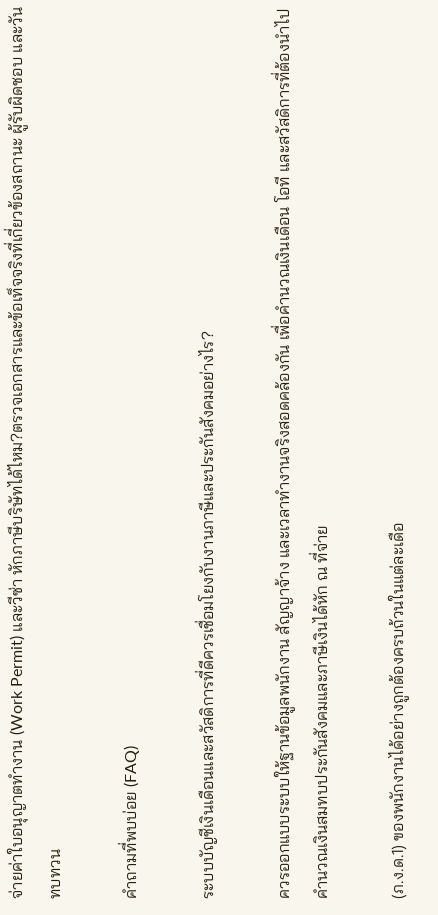จ่ายค่าใบอนุญาตทำงาน (Work Permit) และวีซ่า หักภาษีบริษัทได้ไหม?ตรวจเอกสารและข้อเท็จจริงที่เกี่ยวข้องสถานะ ผู้รับผิดชอบ และวันทบทวน

คำถามที่พบบ่อย (FAQ)

ระบบบัญชีเงินเดือนและสวัสดิการที่ดีควรเชื่อมโยงกับงานภาษีและประกันสังคมอย่างไร?

ควรออกแบบระบบให้ฐานข้อมูลพนักงาน สัญญาจ้าง และเวลาทำงานจริงสอดคล้องกัน เพื่อคำนวณเงินเดือน โอที และสวัสดิการที่ต้องนำไปคำนวณเงินสมทบประกันสังคมและภาษีเงินได้หัก ณ ที่จ่าย

(ภ.ง.ด.1) ของพนักงานได้อย่างถูกต้องครบถ้วนในแต่ละเดือ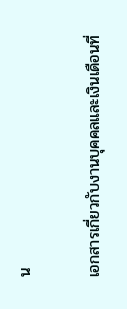น

เอกสารเกี่ยวกับงานบุคคลและเงินเดือนที่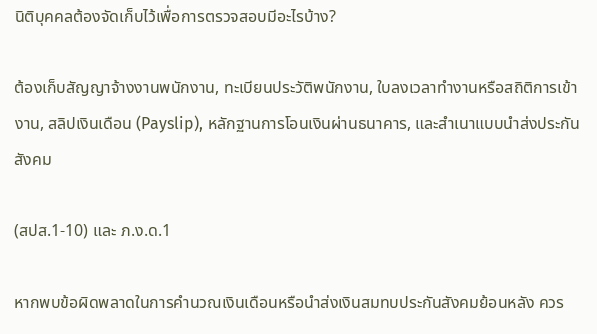นิติบุคคลต้องจัดเก็บไว้เพื่อการตรวจสอบมีอะไรบ้าง?

ต้องเก็บสัญญาจ้างงานพนักงาน, ทะเบียนประวัติพนักงาน, ใบลงเวลาทำงานหรือสถิติการเข้างาน, สลิปเงินเดือน (Payslip), หลักฐานการโอนเงินผ่านธนาคาร, และสำเนาแบบนำส่งประกันสังคม

(สปส.1-10) และ ภ.ง.ด.1

หากพบข้อผิดพลาดในการคำนวณเงินเดือนหรือนำส่งเงินสมทบประกันสังคมย้อนหลัง ควร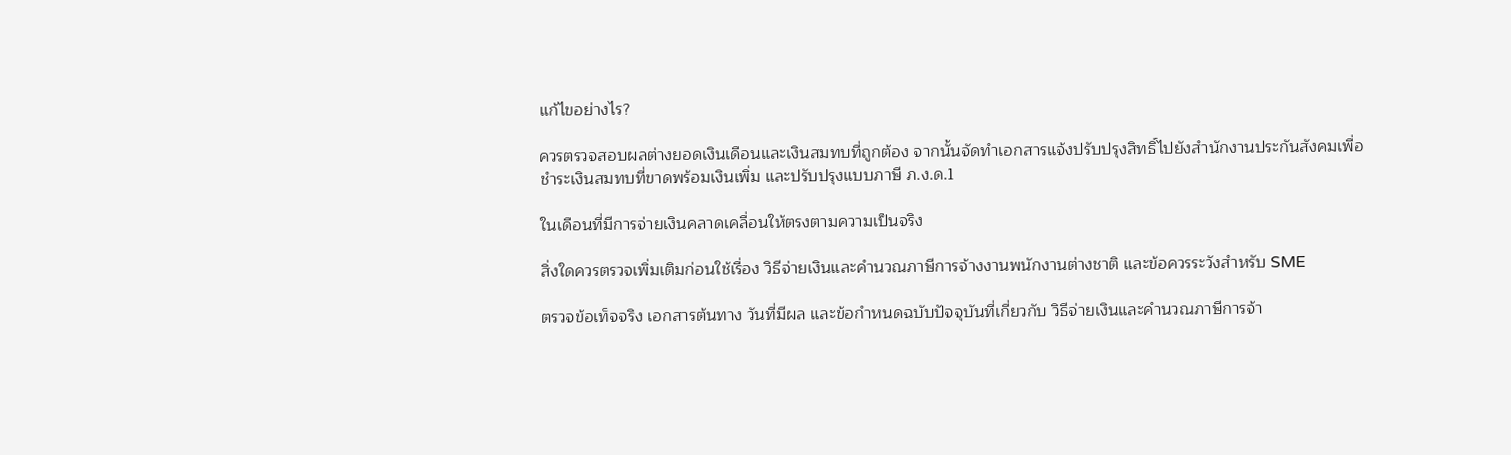แก้ไขอย่างไร?

ควรตรวจสอบผลต่างยอดเงินเดือนและเงินสมทบที่ถูกต้อง จากนั้นจัดทำเอกสารแจ้งปรับปรุงสิทธิ์ไปยังสำนักงานประกันสังคมเพื่อชำระเงินสมทบที่ขาดพร้อมเงินเพิ่ม และปรับปรุงแบบภาษี ภ.ง.ด.1

ในเดือนที่มีการจ่ายเงินคลาดเคลื่อนให้ตรงตามความเป็นจริง

สิ่งใดควรตรวจเพิ่มเติมก่อนใช้เรื่อง วิธีจ่ายเงินและคำนวณภาษีการจ้างงานพนักงานต่างชาติ และข้อควรระวังสำหรับ SME

ตรวจข้อเท็จจริง เอกสารต้นทาง วันที่มีผล และข้อกำหนดฉบับปัจจุบันที่เกี่ยวกับ วิธีจ่ายเงินและคำนวณภาษีการจ้า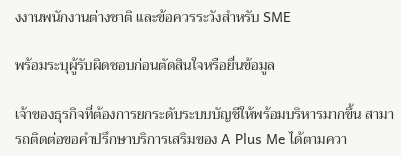งงานพนักงานต่างชาติ และข้อควรระวังสำหรับ SME

พร้อมระบุผู้รับผิดชอบก่อนตัดสินใจหรือยื่นข้อมูล

เจ้าของธุรกิจที่ต้องการยกระดับระบบบัญชีให้พร้อมบริหารมากขึ้น สามารถติดต่อขอคำปรึกษาบริการเสริมของ A Plus Me ได้ตามควา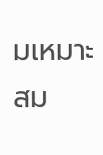มเหมาะสม